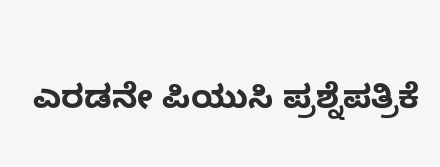ಎರಡನೇ ಪಿಯುಸಿ ಪ್ರಶ್ನೆಪತ್ರಿಕೆ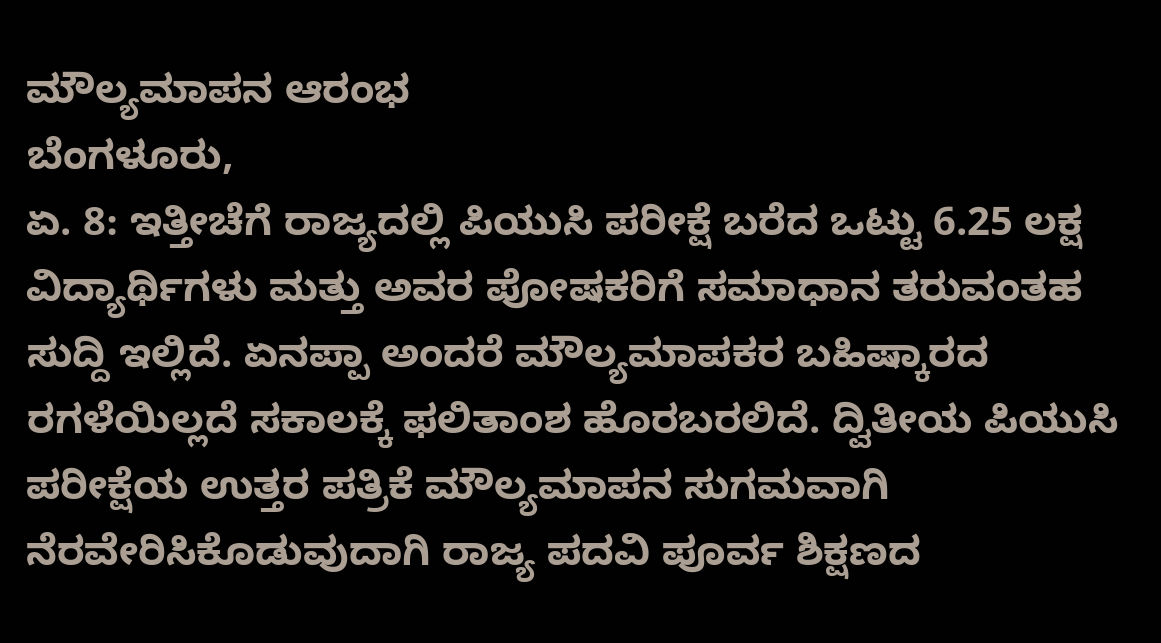ಮೌಲ್ಯಮಾಪನ ಆರಂಭ
ಬೆಂಗಳೂರು,
ಏ. 8: ಇತ್ತೀಚೆಗೆ ರಾಜ್ಯದಲ್ಲಿ ಪಿಯುಸಿ ಪರೀಕ್ಷೆ ಬರೆದ ಒಟ್ಟು 6.25 ಲಕ್ಷ ವಿದ್ಯಾರ್ಥಿಗಳು ಮತ್ತು ಅವರ ಪೋಷಕರಿಗೆ ಸಮಾಧಾನ ತರುವಂತಹ ಸುದ್ದಿ ಇಲ್ಲಿದೆ. ಏನಪ್ಪಾ ಅಂದರೆ ಮೌಲ್ಯಮಾಪಕರ ಬಹಿಷ್ಕಾರದ ರಗಳೆಯಿಲ್ಲದೆ ಸಕಾಲಕ್ಕೆ ಫಲಿತಾಂಶ ಹೊರಬರಲಿದೆ. ದ್ವಿತೀಯ ಪಿಯುಸಿ ಪರೀಕ್ಷೆಯ ಉತ್ತರ ಪತ್ರಿಕೆ ಮೌಲ್ಯಮಾಪನ ಸುಗಮವಾಗಿ ನೆರವೇರಿಸಿಕೊಡುವುದಾಗಿ ರಾಜ್ಯ ಪದವಿ ಪೂರ್ವ ಶಿಕ್ಷಣದ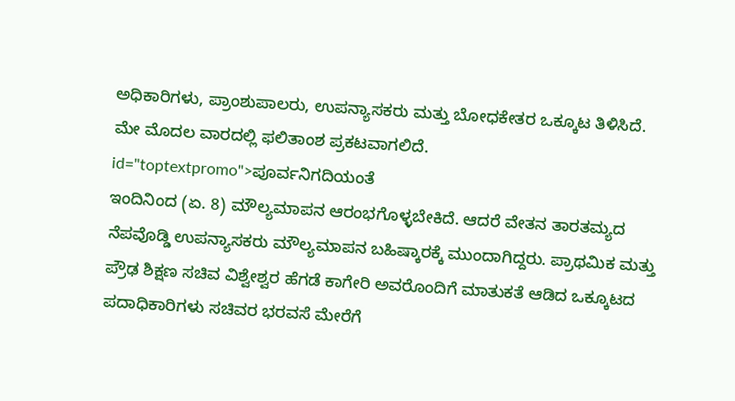ಅಧಿಕಾರಿಗಳು, ಪ್ರಾಂಶುಪಾಲರು, ಉಪನ್ಯಾಸಕರು ಮತ್ತು ಬೋಧಕೇತರ ಒಕ್ಕೂಟ ತಿಳಿಸಿದೆ. ಮೇ ಮೊದಲ ವಾರದಲ್ಲಿ ಫಲಿತಾಂಶ ಪ್ರಕಟವಾಗಲಿದೆ. id="toptextpromo">ಪೂರ್ವನಿಗದಿಯಂತೆ
ಇಂದಿನಿಂದ (ಏ. 8) ಮೌಲ್ಯಮಾಪನ ಆರಂಭಗೊಳ್ಳಬೇಕಿದೆ. ಆದರೆ ವೇತನ ತಾರತಮ್ಯದ ನೆಪವೊಡ್ಡಿ ಉಪನ್ಯಾಸಕರು ಮೌಲ್ಯಮಾಪನ ಬಹಿಷ್ಕಾರಕ್ಕೆ ಮುಂದಾಗಿದ್ದರು. ಪ್ರಾಥಮಿಕ ಮತ್ತು ಪ್ರೌಢ ಶಿಕ್ಷಣ ಸಚಿವ ವಿಶ್ವೇಶ್ವರ ಹೆಗಡೆ ಕಾಗೇರಿ ಅವರೊಂದಿಗೆ ಮಾತುಕತೆ ಆಡಿದ ಒಕ್ಕೂಟದ ಪದಾಧಿಕಾರಿಗಳು ಸಚಿವರ ಭರವಸೆ ಮೇರೆಗೆ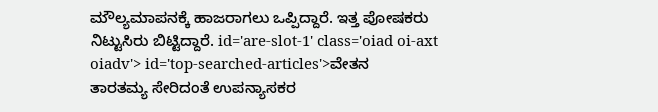ಮೌಲ್ಯಮಾಪನಕ್ಕೆ ಹಾಜರಾಗಲು ಒಪ್ಪಿದ್ದಾರೆ. ಇತ್ತ ಪೋಷಕರು ನಿಟ್ಟುಸಿರು ಬಿಟ್ಟಿದ್ದಾರೆ. id='are-slot-1' class='oiad oi-axt oiadv'> id='top-searched-articles'>ವೇತನ
ತಾರತಮ್ಯ ಸೇರಿದಂತೆ ಉಪನ್ಯಾಸಕರ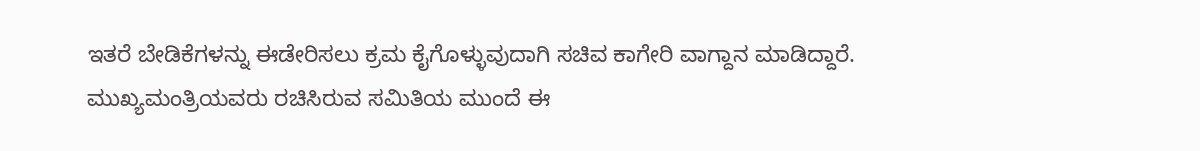ಇತರೆ ಬೇಡಿಕೆಗಳನ್ನು ಈಡೇರಿಸಲು ಕ್ರಮ ಕೈಗೊಳ್ಳುವುದಾಗಿ ಸಚಿವ ಕಾಗೇರಿ ವಾಗ್ದಾನ ಮಾಡಿದ್ದಾರೆ. ಮುಖ್ಯಮಂತ್ರಿಯವರು ರಚಿಸಿರುವ ಸಮಿತಿಯ ಮುಂದೆ ಈ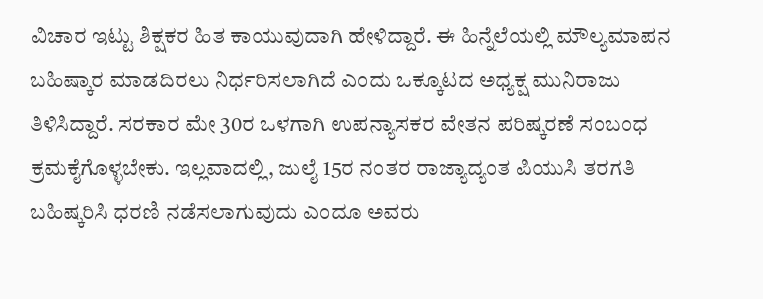ವಿಚಾರ ಇಟ್ಟು ಶಿಕ್ಷಕರ ಹಿತ ಕಾಯುವುದಾಗಿ ಹೇಳಿದ್ದಾರೆ. ಈ ಹಿನ್ನೆಲೆಯಲ್ಲಿ ಮೌಲ್ಯಮಾಪನ ಬಹಿಷ್ಕಾರ ಮಾಡದಿರಲು ನಿರ್ಧರಿಸಲಾಗಿದೆ ಎಂದು ಒಕ್ಕೂಟದ ಅಧ್ಯಕ್ಷ ಮುನಿರಾಜು ತಿಳಿಸಿದ್ದಾರೆ. ಸರಕಾರ ಮೇ 30ರ ಒಳಗಾಗಿ ಉಪನ್ಯಾಸಕರ ವೇತನ ಪರಿಷ್ಕರಣೆ ಸಂಬಂಧ ಕ್ರಮಕೈಗೊಳ್ಳಬೇಕು. ಇಲ್ಲವಾದಲ್ಲಿ, ಜುಲೈ 15ರ ನಂತರ ರಾಜ್ಯಾದ್ಯಂತ ಪಿಯುಸಿ ತರಗತಿ ಬಹಿಷ್ಕರಿಸಿ ಧರಣಿ ನಡೆಸಲಾಗುವುದು ಎಂದೂ ಅವರು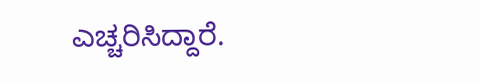ಎಚ್ಚರಿಸಿದ್ದಾರೆ.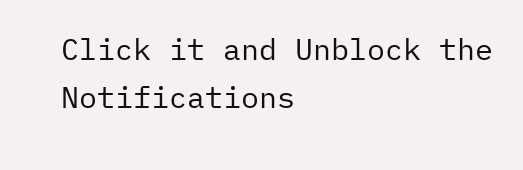Click it and Unblock the Notifications